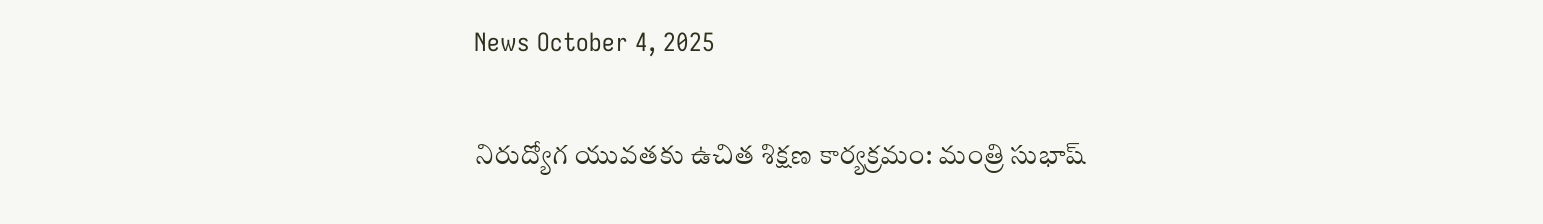News October 4, 2025

నిరుద్యోగ యువతకు ఉచిత శిక్షణ కార్యక్రమం: మంత్రి సుభాష్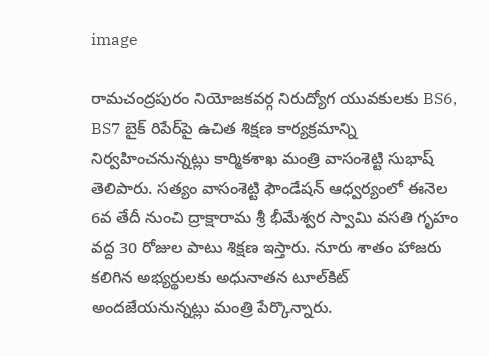image

రామచంద్రపురం నియోజకవర్గ నిరుద్యోగ యువకులకు BS6, BS7 బైక్ రిపేర్‌పై ఉచిత శిక్షణ కార్యక్రమాన్ని నిర్వహించనున్నట్లు కార్మికశాఖ మంత్రి వాసంశెట్టి సుభాష్ తెలిపారు. సత్యం వాసంశెట్టి ఫౌండేషన్ ఆధ్వర్యంలో ఈనెల 6వ తేదీ నుంచి ద్రాక్షారామ శ్రీ భీమేశ్వర స్వామి వసతి గృహం వద్ద 30 రోజుల పాటు శిక్షణ ఇస్తారు. నూరు శాతం హాజరు కలిగిన అభ్యర్థులకు అధునాతన టూల్‌కిట్‌ అందజేయనున్నట్లు మంత్రి పేర్కొన్నారు.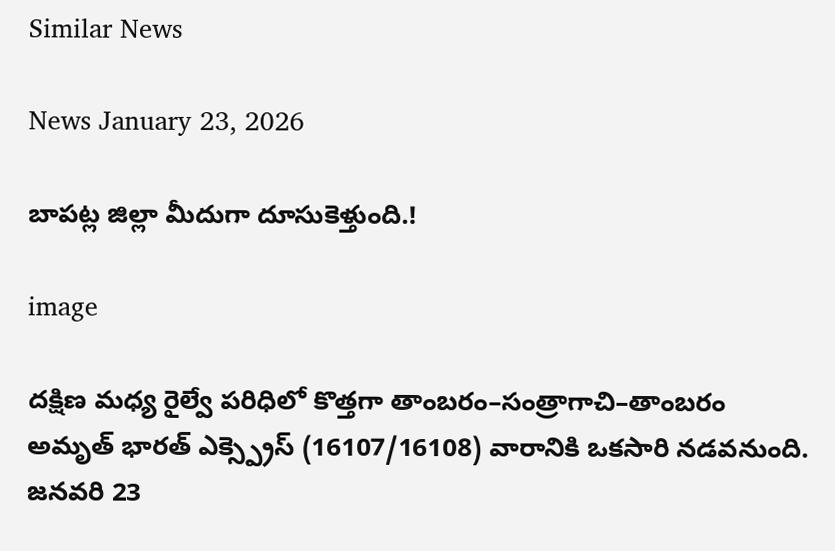Similar News

News January 23, 2026

బాపట్ల జిల్లా మీదుగా దూసుకెళ్తుంది.!

image

దక్షిణ మధ్య రైల్వే పరిధిలో కొత్తగా తాంబరం–సంత్రాగాచి–తాంబరం అమృత్ భారత్ ఎక్స్ప్రెస్ (16107/16108) వారానికి ఒకసారి నడవనుంది. జనవరి 23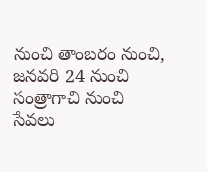నుంచి తాంబరం నుంచి, జనవరి 24 నుంచి సంత్రాగాచి నుంచి సేవలు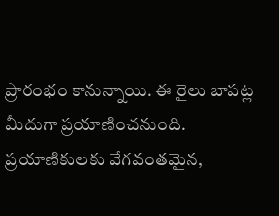ప్రారంభం కానున్నాయి. ఈ రైలు బాపట్ల మీదుగా ప్రయాణించనుంది. ప్రయాణికులకు వేగవంతమైన,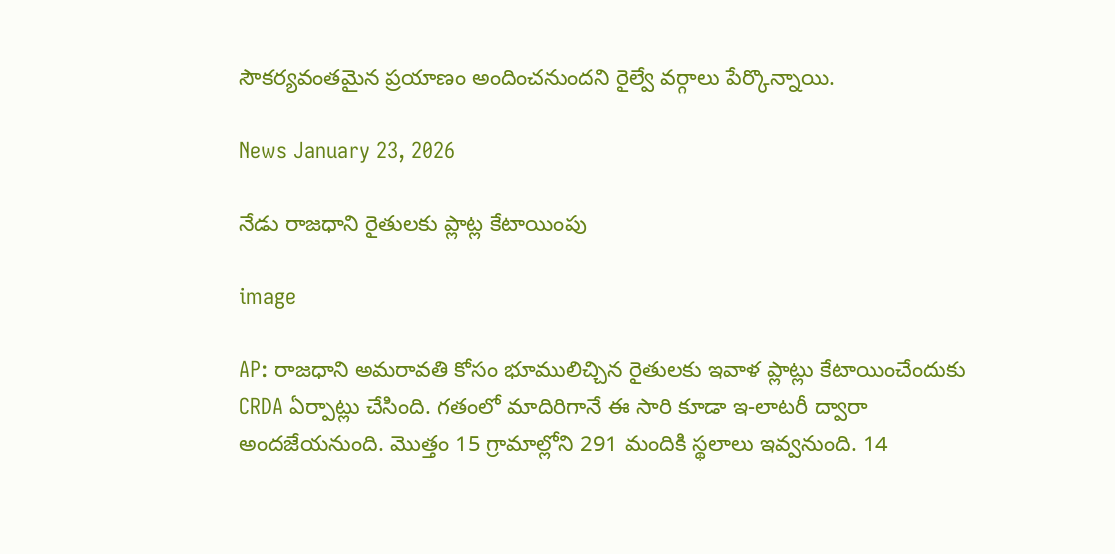సౌకర్యవంతమైన ప్రయాణం అందించనుందని రైల్వే వర్గాలు పేర్కొన్నాయి.

News January 23, 2026

నేడు రాజధాని రైతులకు ప్లాట్ల కేటాయింపు

image

AP: రాజధాని అమరావతి కోసం భూములిచ్చిన రైతులకు ఇవాళ ప్లాట్లు కేటాయించేందుకు CRDA ఏర్పాట్లు చేసింది. గతంలో మాదిరిగానే ఈ సారి కూడా ఇ-లాటరీ ద్వారా అందజేయనుంది. మొత్తం 15 గ్రామాల్లోని 291 మందికి స్థలాలు ఇవ్వనుంది. 14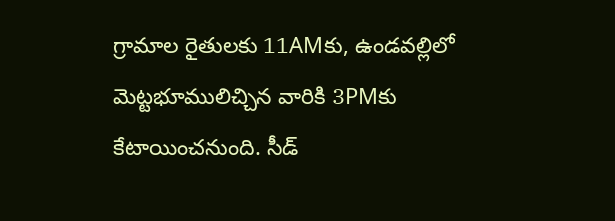గ్రామాల రైతులకు 11AMకు, ఉండవల్లిలో మెట్టభూములిచ్చిన వారికి 3PMకు కేటాయించనుంది. సీడ్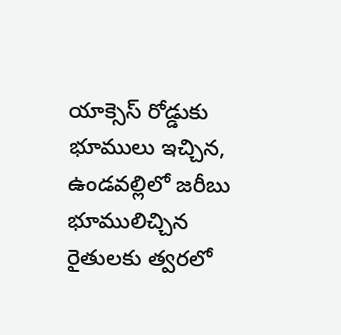యాక్సెస్ రోడ్డుకు భూములు ఇచ్చిన, ఉండవల్లిలో జరీబు భూములిచ్చిన రైతులకు త్వరలో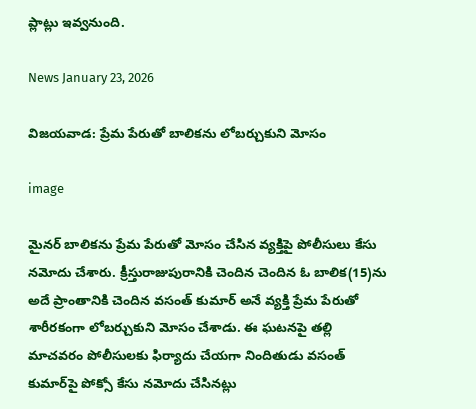ప్లాట్లు ఇవ్వనుంది.

News January 23, 2026

విజయవాడ: ప్రేమ పేరుతో బాలికను లోబర్చుకుని మోసం

image

మైనర్ బాలికను ప్రేమ పేరుతో మోసం చేసిన వ్యక్తిపై పోలీసులు కేసు నమోదు చేశారు. క్రీస్తురాజుపురానికి చెందిన చెందిన ఓ బాలిక(15)ను అదే ప్రాంతానికి చెందిన వసంత్ కుమార్ అనే వ్యక్తి ప్రేమ పేరుతో శారీరకంగా లోబర్చుకుని మోసం చేశాడు. ఈ ఘటనపై తల్లి మాచవరం పోలీసులకు ఫిర్యాదు చేయగా నిందితుడు వసంత్ కుమార్‌పై పోక్సో కేసు నమోదు చేసినట్లు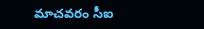మాచవరం సీఐ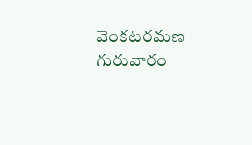వెంకటరమణ గురువారం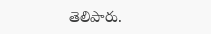తెలిపారు.